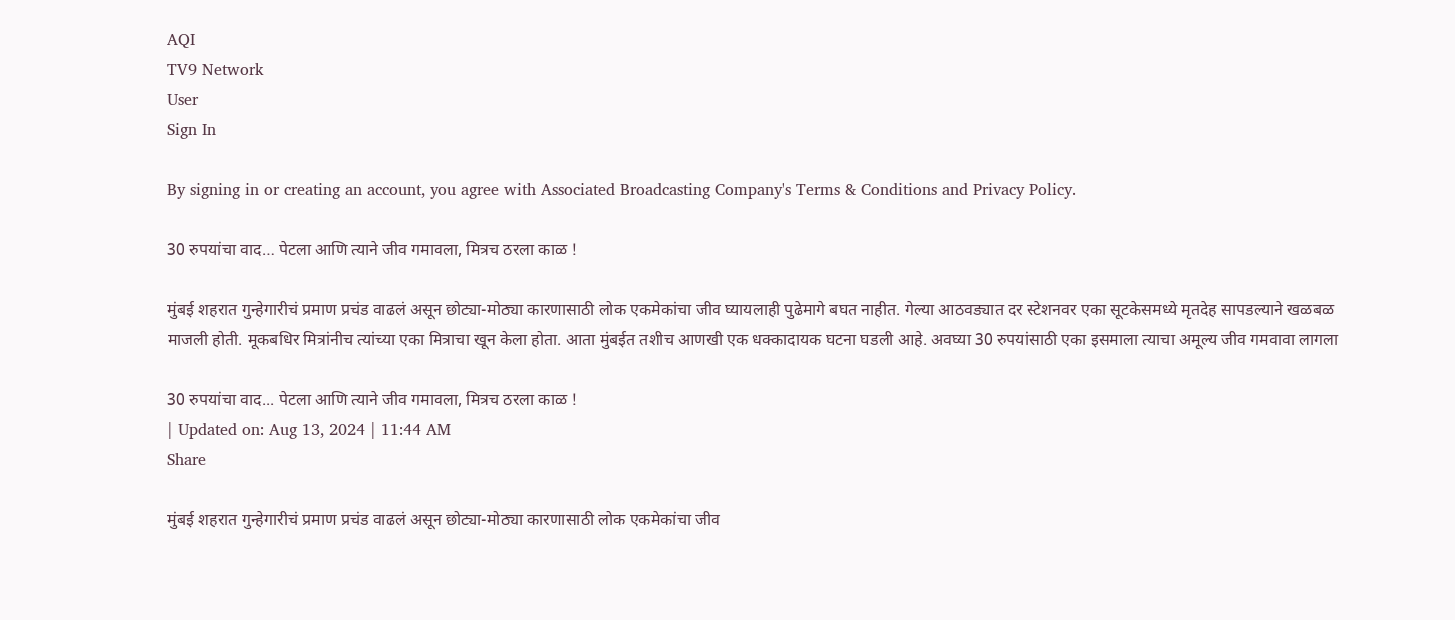AQI
TV9 Network
User
Sign In

By signing in or creating an account, you agree with Associated Broadcasting Company's Terms & Conditions and Privacy Policy.

30 रुपयांचा वाद… पेटला आणि त्याने जीव गमावला, मित्रच ठरला काळ !

मुंबई शहरात गुन्हेगारीचं प्रमाण प्रचंड वाढलं असून छोट्या-मोठ्या कारणासाठी लोक एकमेकांचा जीव घ्यायलाही पुढेमागे बघत नाहीत. गेल्या आठवड्यात दर स्टेशनवर एका सूटकेसमध्ये मृतदेह सापडल्याने खळबळ माजली होती. मूकबधिर मित्रांनीच त्यांच्या एका मित्राचा खून केला होता. आता मुंबईत तशीच आणखी एक धक्कादायक घटना घडली आहे. अवघ्या 30 रुपयांसाठी एका इसमाला त्याचा अमूल्य जीव गमवावा लागला

30 रुपयांचा वाद... पेटला आणि त्याने जीव गमावला, मित्रच ठरला काळ !
| Updated on: Aug 13, 2024 | 11:44 AM
Share

मुंबई शहरात गुन्हेगारीचं प्रमाण प्रचंड वाढलं असून छोट्या-मोठ्या कारणासाठी लोक एकमेकांचा जीव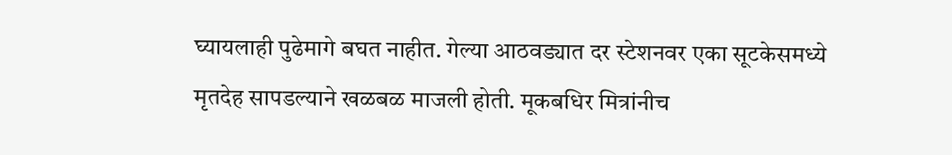घ्यायलाही पुढेमागे बघत नाहीत. गेल्या आठवड्यात दर स्टेशनवर एका सूटकेसमध्ये मृतदेह सापडल्याने खळबळ माजली होती. मूकबधिर मित्रांनीच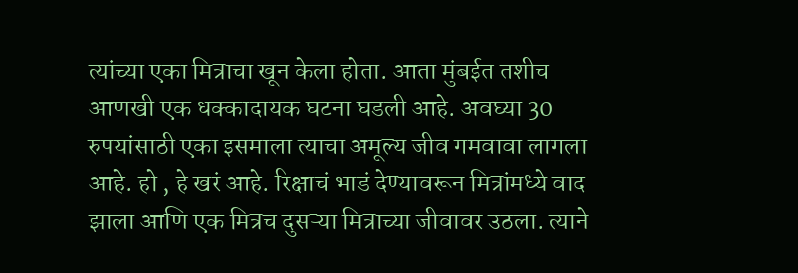त्यांच्या एका मित्राचा खून केला होता. आता मुंबईत तशीच आणखी एक धक्कादायक घटना घडली आहे. अवघ्या 30 रुपयांसाठी एका इसमाला त्याचा अमूल्य जीव गमवावा लागला आहे. हो , हे खरं आहे. रिक्षाचं भाडं देण्यावरून मित्रांमध्ये वाद झाला आणि एक मित्रच दुसऱ्या मित्राच्या जीवावर उठला. त्याने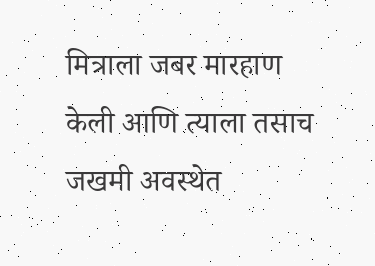मित्राला जबर मारहाण केली आणि त्याला तसाच जखमी अवस्थेत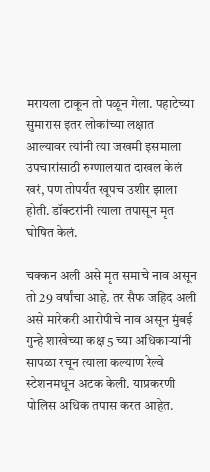मरायला टाकून तो पळून गेला. पहाटेच्या सुमारास इतर लोकांच्या लक्षात आल्यावर त्यांनी त्या जखमी इसमाला उपचारांसाठी रुग्णालयात दाखल केलं खरं, पण तोपर्यंत खूपच उशीर झाला होती. डॉक्टरांनी त्याला तपासून मृत घोषित केलं.

चक्कन अली असे मृत समाचे नाव असून तो 29 वर्षांचा आहे. तर सैफ जहिद अली असे मारेकरी आरोपीचे नाव असून मुंबई गुन्हे शाखेच्या कक्ष 5 च्या अधिकाऱ्यांनी सापळा रचून त्याला कल्याण रेल्वे स्टेशनमधून अटक केली. याप्रकरणी पोलिस अधिक तपास करत आहेत.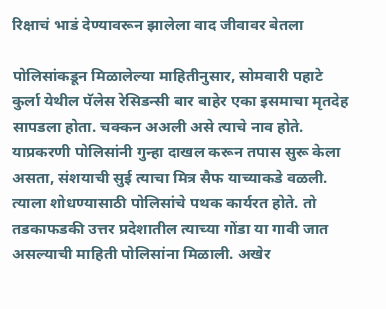रिक्षाचं भाडं देण्यावरून झालेला वाद जीवावर बेतला

पोलिसांकडून मिळालेल्या माहितीनुसार, सोमवारी पहाटे कुर्ला येथील पॅलेस रेसिडन्सी बार बाहेर एका इसमाचा मृतदेह सापडला होता. चक्कन अअली असे त्याचे नाव होते. याप्रकरणी पोलिसांनी गुन्हा दाखल करून तपास सुरू केला असता, संशयाची सुई त्याचा मित्र सैफ याच्याकडे वळली. त्याला शोधण्यासाठी पोलिसांचे पथक कार्यरत होते. तो तडकाफडकी उत्तर प्रदेशातील त्याच्या गोंडा या गावी जात असल्याची माहिती पोलिसांना मिळाली. अखेर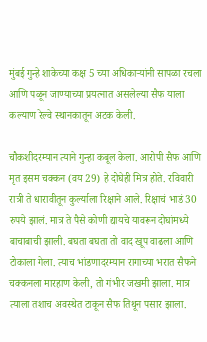मुंबई गुन्हे शाकेच्या कक्ष 5 च्या अधिकाऱ्यांनी सापळा रचला आणि पळून जाण्याच्या प्रयत्नात असलेल्या सैफ याला कल्याण रेल्वे स्थानकातून अटक केली.

चौकशीदरम्यान त्याने गुन्हा कबूल केला. आरोपी सैफ आणि मृत इसम चक्कन (वय 29) हे दोघेही मित्र होते. रविवारी रात्री ते धारावीतून कुर्ल्याला रिक्षाने आले. रिक्षाचं भाडं 30 रुपये झालं. मात्र ते पैसे कोणी द्यायचे यावरून दोघांमध्ये बाचाबाची झाली. बघता बघता तो वाद खूप वाढला आणि टोकाला गेला. त्याच भांडणादरम्यान रागाच्या भरात सैफने चक्कनला मारहाण केली, तो गंभीर जखमी झाला. मात्र त्याला तशाच अवस्थेत टाकून सैफ तिथून पसार झाला.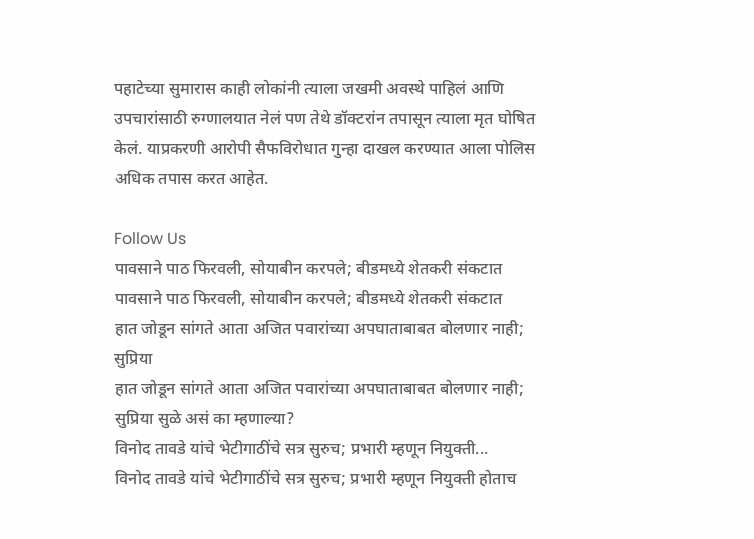पहाटेच्या सुमारास काही लोकांनी त्याला जखमी अवस्थे पाहिलं आणि उपचारांसाठी रुग्णालयात नेलं पण तेथे डॉक्टरांन तपासून त्याला मृत घोषित केलं. याप्रकरणी आरोपी सैफविरोधात गुन्हा दाखल करण्यात आला पोलिस अधिक तपास करत आहेत.

Follow Us
पावसाने पाठ फिरवली, सोयाबीन करपले; बीडमध्ये शेतकरी संकटात
पावसाने पाठ फिरवली, सोयाबीन करपले; बीडमध्ये शेतकरी संकटात
हात जोडून सांगते आता अजित पवारांच्या अपघाताबाबत बोलणार नाही; सुप्रिया
हात जोडून सांगते आता अजित पवारांच्या अपघाताबाबत बोलणार नाही; सुप्रिया सुळे असं का म्हणाल्या?
विनोद तावडे यांचे भेटीगाठींचे सत्र सुरुच; प्रभारी म्हणून नियुक्ती...
विनोद तावडे यांचे भेटीगाठींचे सत्र सुरुच; प्रभारी म्हणून नियुक्ती होताच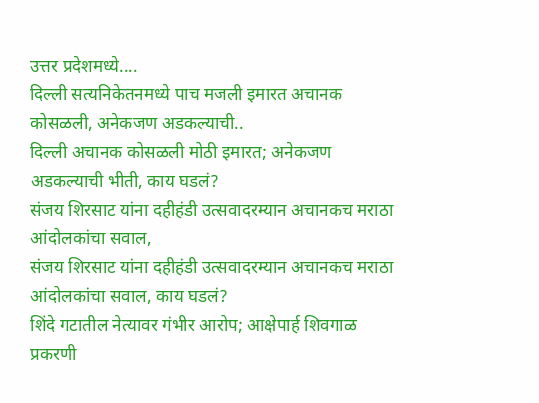उत्तर प्रदेशमध्ये....
दिल्ली सत्यनिकेतनमध्ये पाच मजली इमारत अचानक कोसळली, अनेकजण अडकल्याची..
दिल्ली अचानक कोसळली मोठी इमारत; अनेकजण अडकल्याची भीती, काय घडलं?
संजय शिरसाट यांना दहीहंडी उत्सवादरम्यान अचानकच मराठा आंदोलकांचा सवाल,
संजय शिरसाट यांना दहीहंडी उत्सवादरम्यान अचानकच मराठा आंदोलकांचा सवाल, काय घडलं?
शिंदे गटातील नेत्यावर गंभीर आरोप; आक्षेपार्ह शिवगाळ प्रकरणी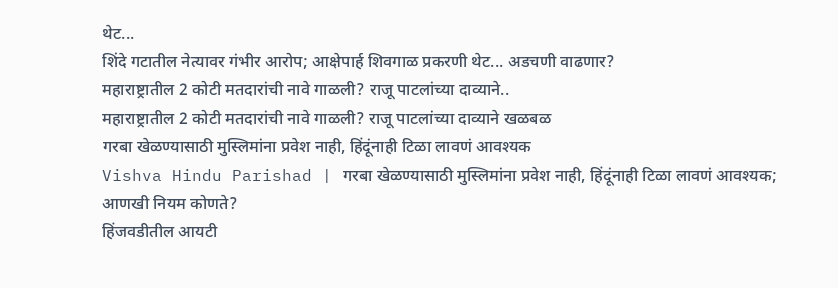थेट...
शिंदे गटातील नेत्यावर गंभीर आरोप; आक्षेपार्ह शिवगाळ प्रकरणी थेट... अडचणी वाढणार?
महाराष्ट्रातील 2 कोटी मतदारांची नावे गाळली? राजू पाटलांच्या दाव्याने..
महाराष्ट्रातील 2 कोटी मतदारांची नावे गाळली? राजू पाटलांच्या दाव्याने खळबळ
गरबा खेळण्यासाठी मुस्लिमांना प्रवेश नाही, हिंदूंनाही टिळा लावणं आवश्यक
Vishva Hindu Parishad | गरबा खेळण्यासाठी मुस्लिमांना प्रवेश नाही, हिंदूंनाही टिळा लावणं आवश्यक; आणखी नियम कोणते?
हिंजवडीतील आयटी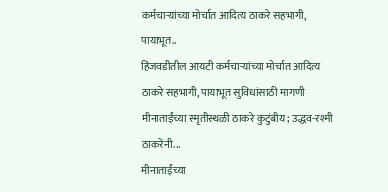कर्मचाऱ्यांच्या मोर्चात आदित्य ठाकरे सहभागी, पायाभूत..
हिंजवडीतील आयटी कर्मचाऱ्यांच्या मोर्चात आदित्य ठाकरे सहभागी, पायाभूत सुविधांसाठी मागणी
मीनाताईंच्या स्मृतीस्थळी ठाकरे कुटुंबीय; उद्धव-रश्मी ठाकरेंनी...
मीनाताईंच्या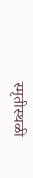स्मृतीस्थळी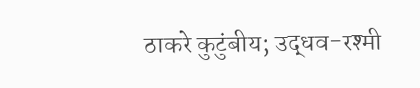ठाकरे कुटुंबीय; उद्धव-रश्मी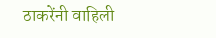ठाकरेंनी वाहिली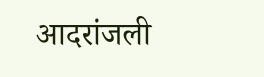आदरांजली